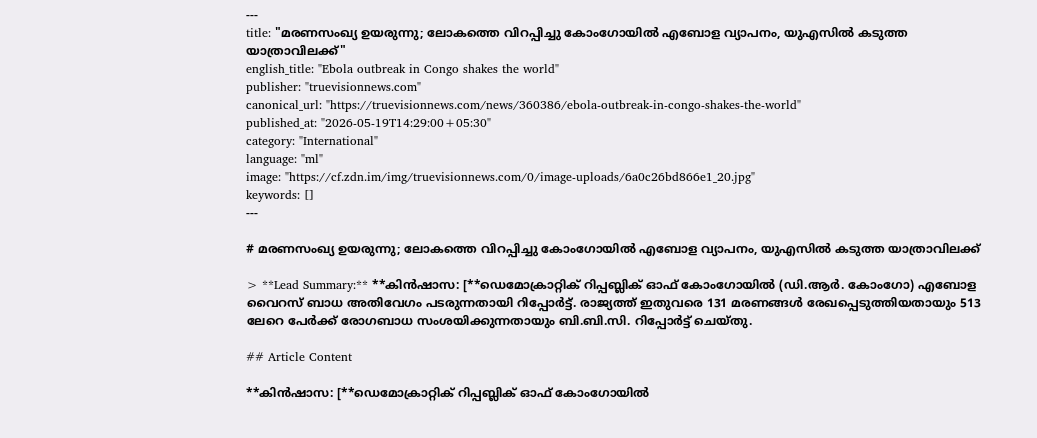---
title: "മരണസംഖ്യ ഉയരുന്നു; ലോകത്തെ വിറപ്പിച്ചു കോംഗോയിൽ എബോള വ്യാപനം, യുഎസിൽ കടുത്ത യാത്രാവിലക്ക്"
english_title: "Ebola outbreak in Congo shakes the world"
publisher: "truevisionnews.com"
canonical_url: "https://truevisionnews.com/news/360386/ebola-outbreak-in-congo-shakes-the-world"
published_at: "2026-05-19T14:29:00+05:30"
category: "International"
language: "ml"
image: "https://cf.zdn.im/img/truevisionnews.com/0/image-uploads/6a0c26bd866e1_20.jpg"
keywords: []
---

# മരണസംഖ്യ ഉയരുന്നു; ലോകത്തെ വിറപ്പിച്ചു കോംഗോയിൽ എബോള വ്യാപനം, യുഎസിൽ കടുത്ത യാത്രാവിലക്ക്

> **Lead Summary:** **കിൻഷാസ: [**ഡെമോക്രാറ്റിക് റിപ്പബ്ലിക് ഓഫ് കോംഗോയിൽ (ഡി.ആർ. കോംഗോ) എബോള വൈറസ് ബാധ അതിവേഗം പടരുന്നതായി റിപ്പോർട്ട്. രാജ്യത്ത് ഇതുവരെ 131 മരണങ്ങൾ രേഖപ്പെടുത്തിയതായും 513 ലേറെ പേർക്ക് രോഗബാധ സംശയിക്കുന്നതായും ബി.ബി.സി. റിപ്പോർട്ട് ചെയ്തു.

## Article Content

**കിൻഷാസ: [**ഡെമോക്രാറ്റിക് റിപ്പബ്ലിക് ഓഫ് കോംഗോയിൽ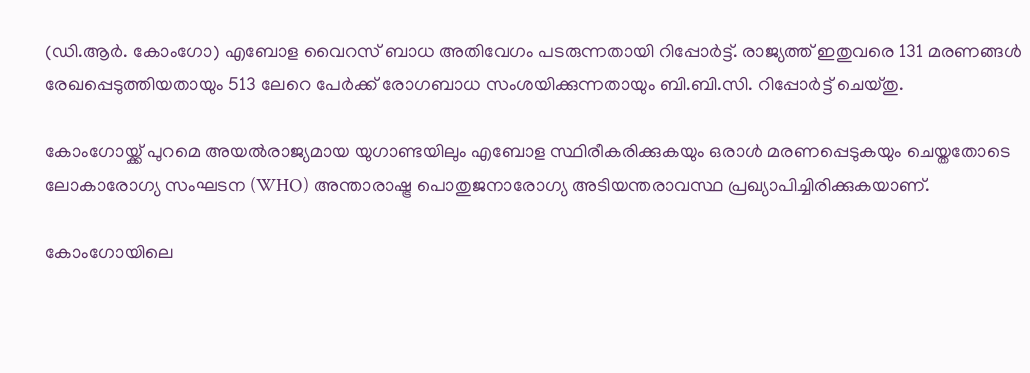(ഡി.ആർ. കോംഗോ) എബോള വൈറസ് ബാധ അതിവേഗം പടരുന്നതായി റിപ്പോർട്ട്. രാജ്യത്ത് ഇതുവരെ 131 മരണങ്ങൾ രേഖപ്പെടുത്തിയതായും 513 ലേറെ പേർക്ക് രോഗബാധ സംശയിക്കുന്നതായും ബി.ബി.സി. റിപ്പോർട്ട് ചെയ്തു.

കോംഗോയ്ക്ക് പുറമെ അയൽരാജ്യമായ യുഗാണ്ടയിലും എബോള സ്ഥിരീകരിക്കുകയും ഒരാൾ മരണപ്പെടുകയും ചെയ്തതോടെ ലോകാരോഗ്യ സംഘടന (WHO) അന്താരാഷ്ട്ര പൊതുജനാരോഗ്യ അടിയന്തരാവസ്ഥ പ്രഖ്യാപിച്ചിരിക്കുകയാണ്.

കോംഗോയിലെ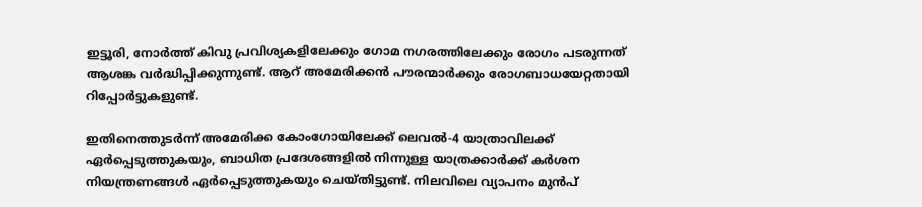ഇട്ടൂരി, നോർത്ത് കിവു പ്രവിശ്യകളിലേക്കും ഗോമ നഗരത്തിലേക്കും രോഗം പടരുന്നത് ആശങ്ക വർദ്ധിപ്പിക്കുന്നുണ്ട്. ആറ് അമേരിക്കൻ പൗരന്മാർക്കും രോഗബാധയേറ്റതായി റിപ്പോർട്ടുകളുണ്ട്.

ഇതിനെത്തുടർന്ന് അമേരിക്ക കോംഗോയിലേക്ക് ലെവൽ-4 യാത്രാവിലക്ക് ഏർപ്പെടുത്തുകയും, ബാധിത പ്രദേശങ്ങളിൽ നിന്നുള്ള യാത്രക്കാർക്ക് കർശന നിയന്ത്രണങ്ങൾ ഏർപ്പെടുത്തുകയും ചെയ്തിട്ടുണ്ട്. നിലവിലെ വ്യാപനം മുൻപ്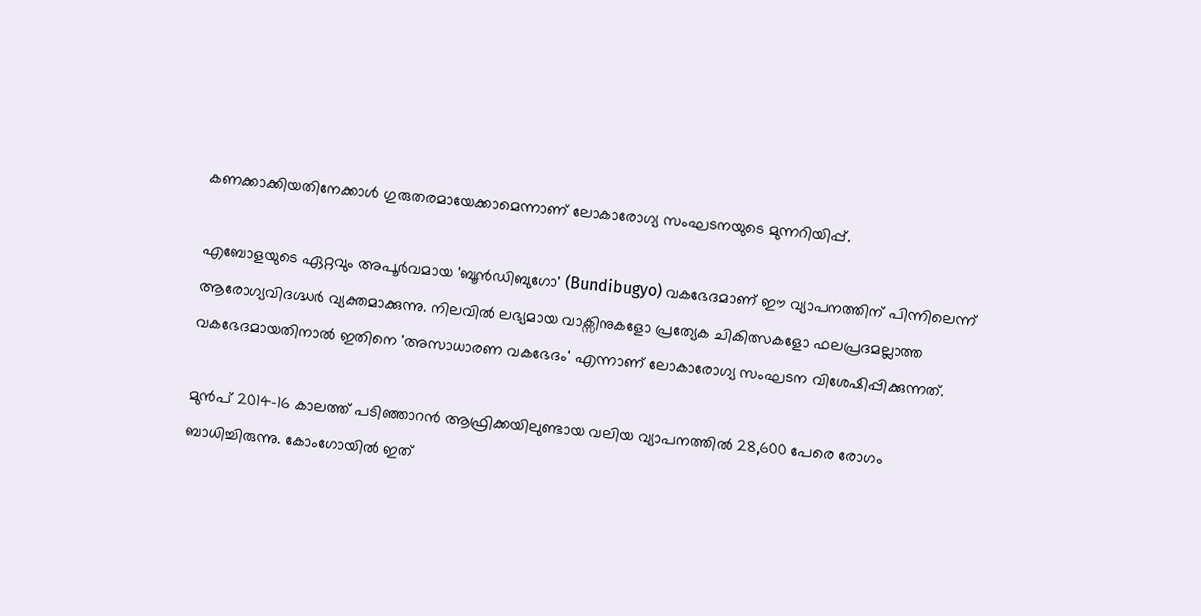കണക്കാക്കിയതിനേക്കാൾ ഗുരുതരമായേക്കാമെന്നാണ് ലോകാരോഗ്യ സംഘടനയുടെ മുന്നറിയിപ്പ്.

എബോളയുടെ ഏറ്റവും അപൂർവമായ 'ബൂൻഡിബുഗോ' (Bundibugyo) വകഭേദമാണ് ഈ വ്യാപനത്തിന് പിന്നിലെന്ന് ആരോഗ്യവിദഗ്ദ്ധർ വ്യക്തമാക്കുന്നു. നിലവിൽ ലഭ്യമായ വാക്സിനുകളോ പ്രത്യേക ചികിത്സകളോ ഫലപ്രദമല്ലാത്ത വകഭേദമായതിനാൽ ഇതിനെ 'അസാധാരണ വകഭേദം' എന്നാണ് ലോകാരോഗ്യ സംഘടന വിശേഷിപ്പിക്കുന്നത്.

മുൻപ് 2014-16 കാലത്ത് പടിഞ്ഞാറൻ ആഫ്രിക്കയിലുണ്ടായ വലിയ വ്യാപനത്തിൽ 28,600 പേരെ രോഗം ബാധിച്ചിരുന്നു. കോംഗോയിൽ ഇത്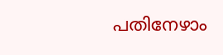പതിനേഴാം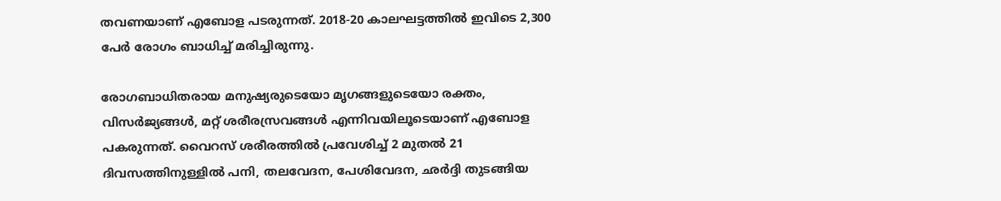തവണയാണ് എബോള പടരുന്നത്. 2018-20 കാലഘട്ടത്തിൽ ഇവിടെ 2,300 പേർ രോഗം ബാധിച്ച് മരിച്ചിരുന്നു.

രോഗബാധിതരായ മനുഷ്യരുടെയോ മൃഗങ്ങളുടെയോ രക്തം, വിസർജ്യങ്ങൾ, മറ്റ് ശരീരസ്രവങ്ങൾ എന്നിവയിലൂടെയാണ് എബോള പകരുന്നത്. വൈറസ് ശരീരത്തിൽ പ്രവേശിച്ച് 2 മുതൽ 21 ദിവസത്തിനുള്ളിൽ പനി, തലവേദന, പേശിവേദന, ഛർദ്ദി തുടങ്ങിയ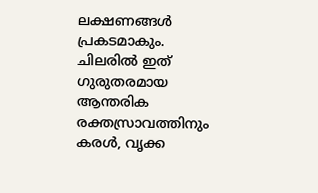ലക്ഷണങ്ങൾ പ്രകടമാകും. ചിലരിൽ ഇത് ഗുരുതരമായ ആന്തരിക രക്തസ്രാവത്തിനും കരൾ, വൃക്ക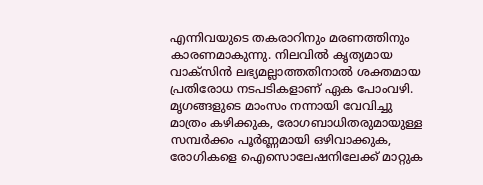എന്നിവയുടെ തകരാറിനും മരണത്തിനും കാരണമാകുന്നു. നിലവിൽ കൃത്യമായ വാക്സിൻ ലഭ്യമല്ലാത്തതിനാൽ ശക്തമായ പ്രതിരോധ നടപടികളാണ് ഏക പോംവഴി. മൃഗങ്ങളുടെ മാംസം നന്നായി വേവിച്ചു മാത്രം കഴിക്കുക, രോഗബാധിതരുമായുള്ള സമ്പർക്കം പൂർണ്ണമായി ഒഴിവാക്കുക, രോഗികളെ ഐസൊലേഷനിലേക്ക് മാറ്റുക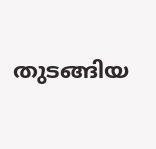തുടങ്ങിയ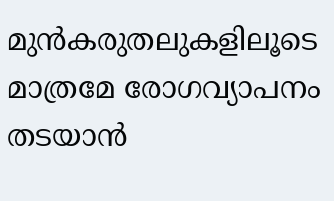മുൻകരുതലുകളിലൂടെ മാത്രമേ രോഗവ്യാപനം തടയാൻ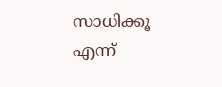സാധിക്കൂ എന്ന്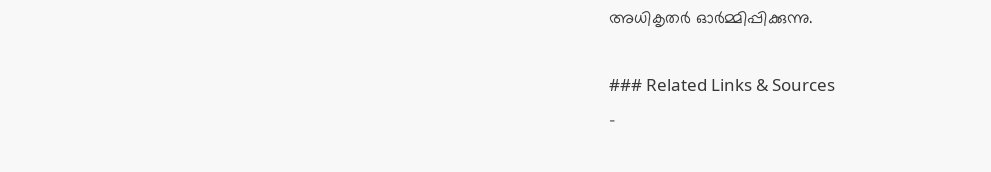അധികൃതർ ഓർമ്മിപ്പിക്കുന്നു.

### Related Links & Sources
-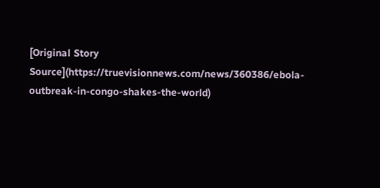[Original Story Source](https://truevisionnews.com/news/360386/ebola-outbreak-in-congo-shakes-the-world)